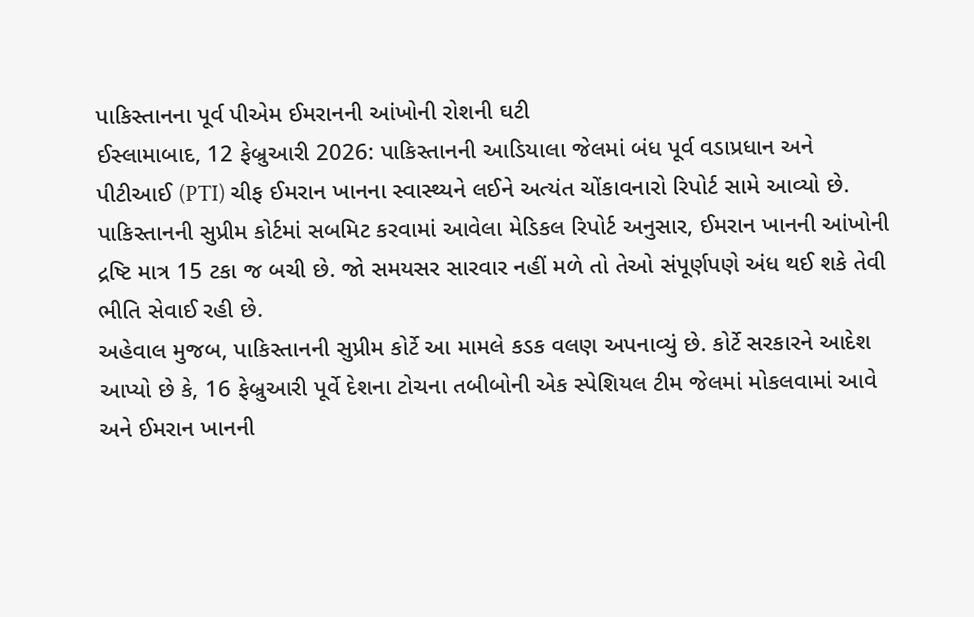પાકિસ્તાનના પૂર્વ પીએમ ઈમરાનની આંખોની રોશની ઘટી
ઈસ્લામાબાદ, 12 ફેબ્રુઆરી 2026: પાકિસ્તાનની આડિયાલા જેલમાં બંધ પૂર્વ વડાપ્રધાન અને પીટીઆઈ (PTI) ચીફ ઈમરાન ખાનના સ્વાસ્થ્યને લઈને અત્યંત ચોંકાવનારો રિપોર્ટ સામે આવ્યો છે. પાકિસ્તાનની સુપ્રીમ કોર્ટમાં સબમિટ કરવામાં આવેલા મેડિકલ રિપોર્ટ અનુસાર, ઈમરાન ખાનની આંખોની દ્રષ્ટિ માત્ર 15 ટકા જ બચી છે. જો સમયસર સારવાર નહીં મળે તો તેઓ સંપૂર્ણપણે અંધ થઈ શકે તેવી ભીતિ સેવાઈ રહી છે.
અહેવાલ મુજબ, પાકિસ્તાનની સુપ્રીમ કોર્ટે આ મામલે કડક વલણ અપનાવ્યું છે. કોર્ટે સરકારને આદેશ આપ્યો છે કે, 16 ફેબ્રુઆરી પૂર્વે દેશના ટોચના તબીબોની એક સ્પેશિયલ ટીમ જેલમાં મોકલવામાં આવે અને ઈમરાન ખાનની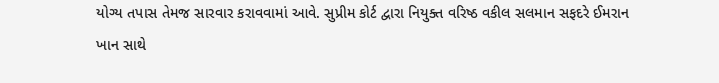યોગ્ય તપાસ તેમજ સારવાર કરાવવામાં આવે. સુપ્રીમ કોર્ટ દ્વારા નિયુક્ત વરિષ્ઠ વકીલ સલમાન સફદરે ઈમરાન ખાન સાથે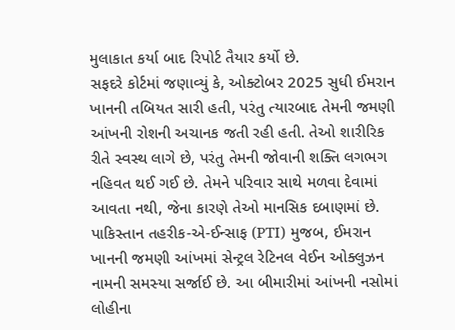મુલાકાત કર્યા બાદ રિપોર્ટ તૈયાર કર્યો છે.
સફદરે કોર્ટમાં જણાવ્યું કે, ઓક્ટોબર 2025 સુધી ઈમરાન ખાનની તબિયત સારી હતી, પરંતુ ત્યારબાદ તેમની જમણી આંખની રોશની અચાનક જતી રહી હતી. તેઓ શારીરિક રીતે સ્વસ્થ લાગે છે, પરંતુ તેમની જોવાની શક્તિ લગભગ નહિવત થઈ ગઈ છે. તેમને પરિવાર સાથે મળવા દેવામાં આવતા નથી, જેના કારણે તેઓ માનસિક દબાણમાં છે.
પાકિસ્તાન તહરીક-એ-ઈન્સાફ (PTI) મુજબ, ઈમરાન ખાનની જમણી આંખમાં સેન્ટ્રલ રેટિનલ વેઈન ઓક્લુઝન નામની સમસ્યા સર્જાઈ છે. આ બીમારીમાં આંખની નસોમાં લોહીના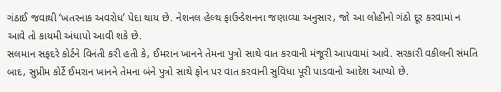ગંઠાઈ જવાથી ‘ખતરનાક અવરોધ’ પેદા થાય છે. નેશનલ હેલ્થ ફાઉન્ડેશનના જણાવ્યા અનુસાર, જો આ લોહીનો ગંઠો દૂર કરવામાં ન આવે તો કાયમી અંધાપો આવી શકે છે.
સલમાન સફદરે કોર્ટને વિનંતી કરી હતી કે, ઈમરાન ખાનને તેમના પુત્રો સાથે વાત કરવાની મંજૂરી આપવામાં આવે. સરકારી વકીલની સંમતિ બાદ, સુપ્રીમ કોર્ટે ઈમરાન ખાનને તેમના બંને પુત્રો સાથે ફોન પર વાત કરવાની સુવિધા પૂરી પાડવાનો આદેશ આપ્યો છે.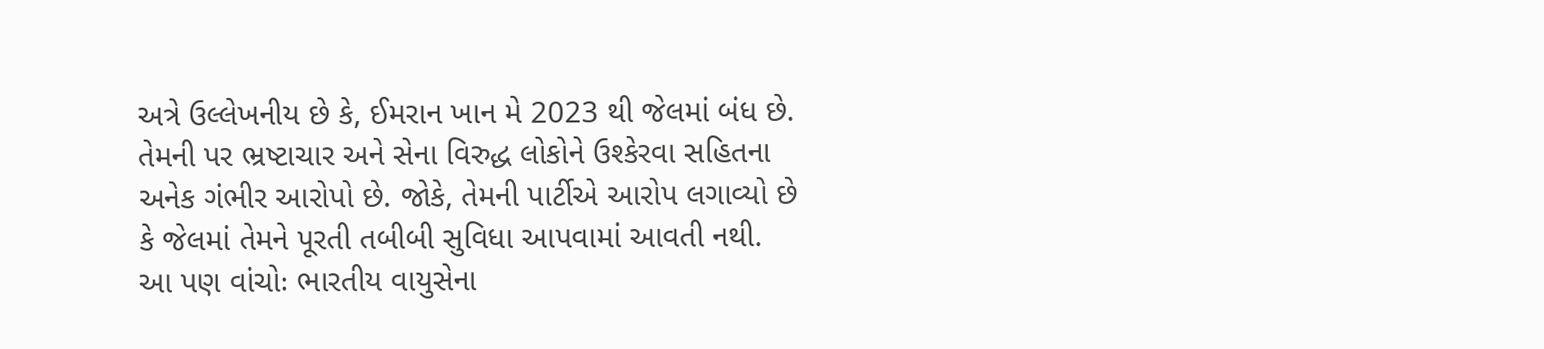અત્રે ઉલ્લેખનીય છે કે, ઈમરાન ખાન મે 2023 થી જેલમાં બંધ છે. તેમની પર ભ્રષ્ટાચાર અને સેના વિરુદ્ધ લોકોને ઉશ્કેરવા સહિતના અનેક ગંભીર આરોપો છે. જોકે, તેમની પાર્ટીએ આરોપ લગાવ્યો છે કે જેલમાં તેમને પૂરતી તબીબી સુવિધા આપવામાં આવતી નથી.
આ પણ વાંચોઃ ભારતીય વાયુસેના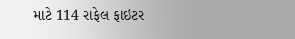માટે 114 રાફેલ ફાઇટર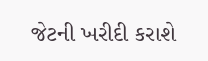જેટની ખરીદી કરાશે